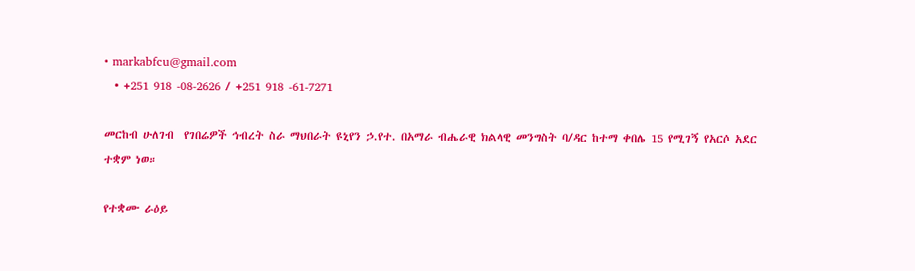• markabfcu@gmail.com
  • +251 918 -08-2626 / +251 918 -61-7271

መርከብ ሁለገብ  የገበሬዎች ኅብረት ስራ ማህበራት ዩኒየን ኃ.የተ. በአማራ ብሔራዊ ክልላዊ መንግስት ባ/ዳር ከተማ ቀበሌ 15 የሚገኝ የአርሶ አደር ተቋም ነወ።

የተቋሙ ራዕይ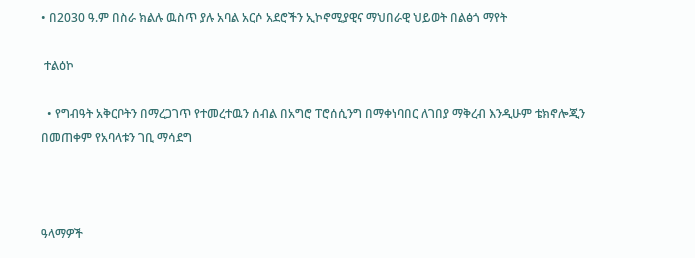• በ2030 ዓ.ም በስራ ክልሉ ዉስጥ ያሉ አባል አርሶ አደሮችን ኢኮኖሚያዊና ማህበራዊ ህይወት በልፅጎ ማየት

 ተልዕኮ

  • የግብዓት አቅርቦትን በማረጋገጥ የተመረተዉን ሰብል በአግሮ ፐሮሰሲንግ በማቀነባበር ለገበያ ማቅረብ እንዲሁም ቴክኖሎጂን በመጠቀም የአባላቱን ገቢ ማሳደግ



ዓላማዎች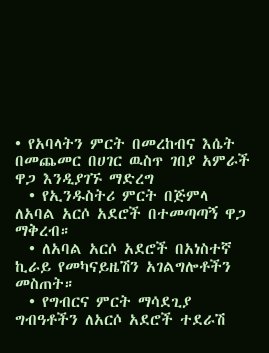• የአባላትን ምርት በመረከብና እሴት በመጨመር በሀገር ዉስጥ ገበያ አምራች ዋጋ እንዲያገኙ ማድረግ
  • የኢንዱስትሪ ምርት በጅምላ ለአባል አርሶ አደሮች በተመጣጣኝ ዋጋ ማቅረብ።
  • ለአባል አርሶ አደሮች በአነስተኛ ኪራይ የመካናይዜሽን አገልግሎቶችን መስጠት።
  • የግብርና ምርት ማሳደጊያ ግብዓቶችን ለአርሶ አደሮች ተደራሽ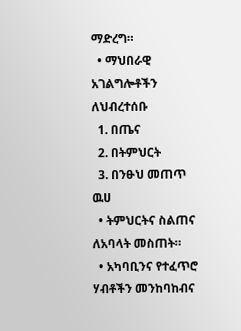ማድረግ።
  • ማህበራዊ አገልግሎቶችን ለህብረተሰቡ
  1. በጤና
  2. በትምህርት
  3. በንፁህ መጠጥ  ዉሀ
  • ትምህርትና ስልጠና ለአባላት መስጠት።
  • አካባቢንና የተፈጥሮ ሃብቶችን መንከባከብና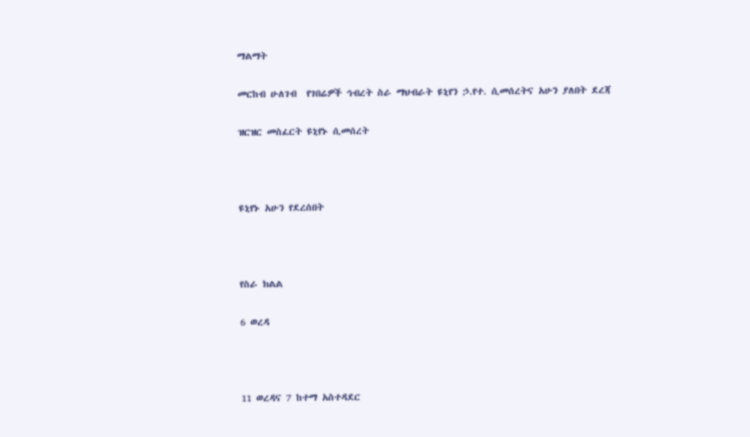ማልማት

መርከብ ሁለገብ  የገበሬዎች ኅብረት ስራ ማህብራት ዩኒየን ኃ.የተ. ሲመሰረትና አሁን ያለበት ደረጃ

ዝርዝር መስፈርት ዩኒየኑ ሲመሰረት



ዩኒየኑ አሁን የደረሰበት



የስራ ክልል

6 ወረዳ



11 ወረዳና 7 ከተማ አስተዳደር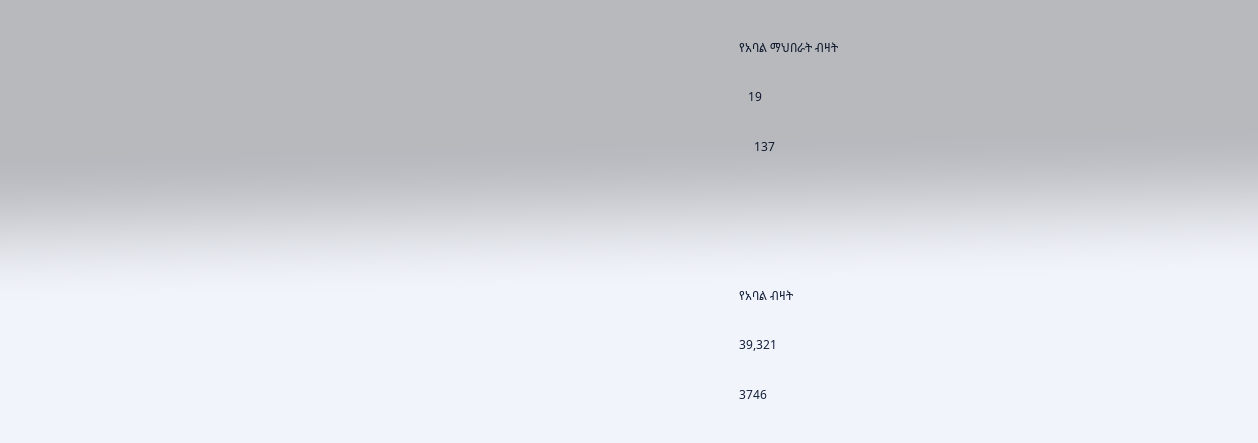የአባል ማህበራት ብዛት

   19

     137





የአባል ብዛት

39,321

3746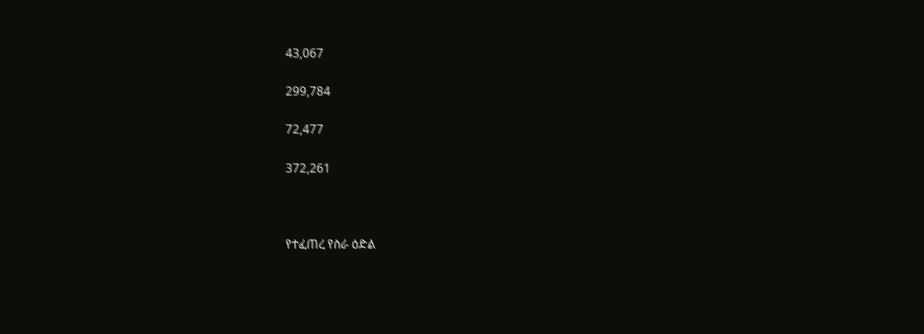43,067

299,784

72,477

372,261



የተፈጠረ የስራ ዕድል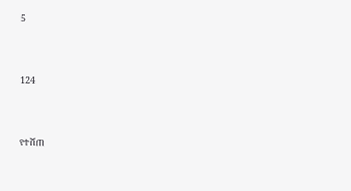5



124



የተሸጠ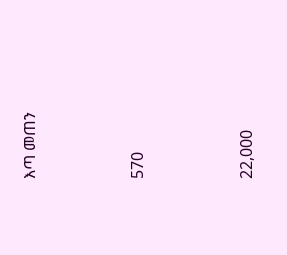እጣ መጠን



570



22,000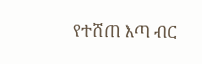የተሸጠ እጣ ብር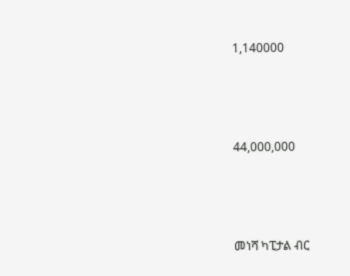1,140000



44,000,000



መነሻ ካፒታል ብር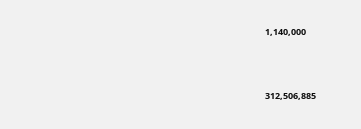1,140,000



312,506,885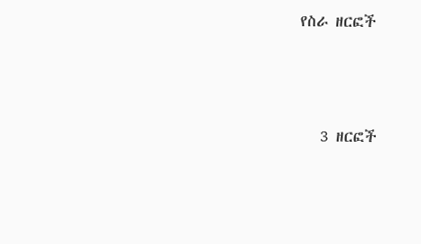የስራ ዘርፎች



   3 ዘርፎች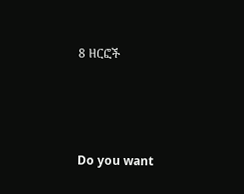8 ዘርፎች



Do you want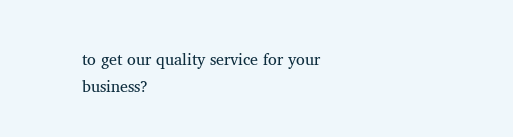to get our quality service for your business?